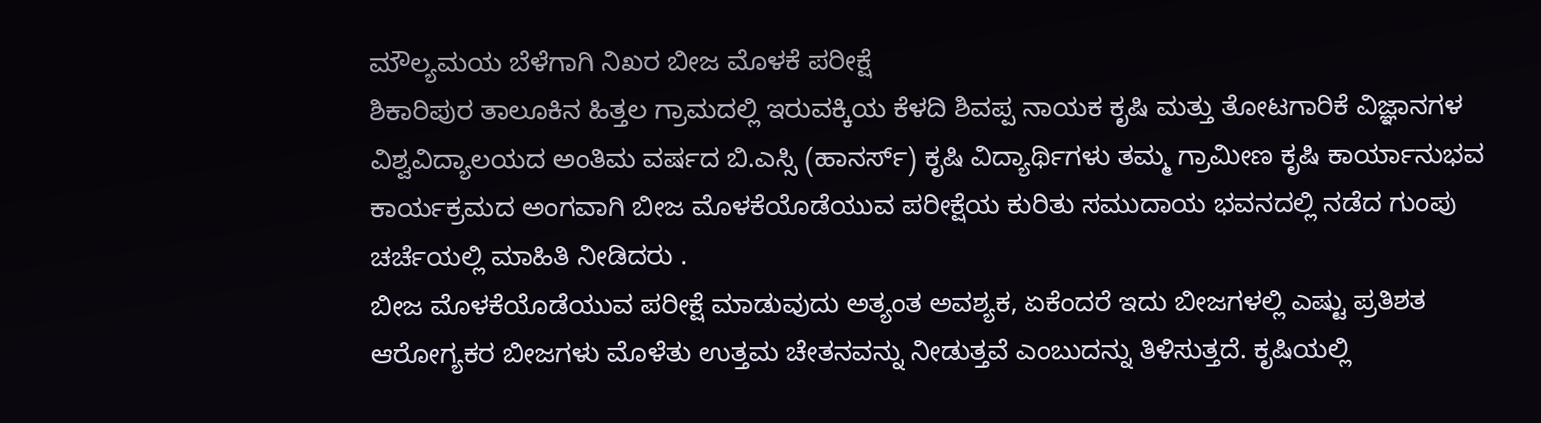ಮೌಲ್ಯಮಯ ಬೆಳೆಗಾಗಿ ನಿಖರ ಬೀಜ ಮೊಳಕೆ ಪರೀಕ್ಷೆ
ಶಿಕಾರಿಪುರ ತಾಲೂಕಿನ ಹಿತ್ತಲ ಗ್ರಾಮದಲ್ಲಿ ಇರುವಕ್ಕಿಯ ಕೆಳದಿ ಶಿವಪ್ಪ ನಾಯಕ ಕೃಷಿ ಮತ್ತು ತೋಟಗಾರಿಕೆ ವಿಜ್ಞಾನಗಳ ವಿಶ್ವವಿದ್ಯಾಲಯದ ಅಂತಿಮ ವರ್ಷದ ಬಿ.ಎಸ್ಸಿ (ಹಾನರ್ಸ್) ಕೃಷಿ ವಿದ್ಯಾರ್ಥಿಗಳು ತಮ್ಮ ಗ್ರಾಮೀಣ ಕೃಷಿ ಕಾರ್ಯಾನುಭವ ಕಾರ್ಯಕ್ರಮದ ಅಂಗವಾಗಿ ಬೀಜ ಮೊಳಕೆಯೊಡೆಯುವ ಪರೀಕ್ಷೆಯ ಕುರಿತು ಸಮುದಾಯ ಭವನದಲ್ಲಿ ನಡೆದ ಗುಂಪು ಚರ್ಚೆಯಲ್ಲಿ ಮಾಹಿತಿ ನೀಡಿದರು .
ಬೀಜ ಮೊಳಕೆಯೊಡೆಯುವ ಪರೀಕ್ಷೆ ಮಾಡುವುದು ಅತ್ಯಂತ ಅವಶ್ಯಕ, ಏಕೆಂದರೆ ಇದು ಬೀಜಗಳಲ್ಲಿ ಎಷ್ಟು ಪ್ರತಿಶತ ಆರೋಗ್ಯಕರ ಬೀಜಗಳು ಮೊಳೆತು ಉತ್ತಮ ಚೇತನವನ್ನು ನೀಡುತ್ತವೆ ಎಂಬುದನ್ನು ತಿಳಿಸುತ್ತದೆ. ಕೃಷಿಯಲ್ಲಿ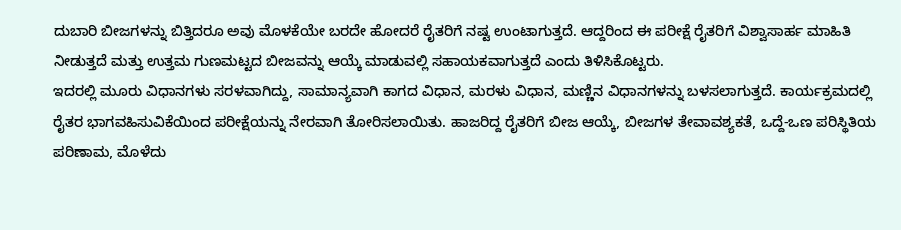ದುಬಾರಿ ಬೀಜಗಳನ್ನು ಬಿತ್ತಿದರೂ ಅವು ಮೊಳಕೆಯೇ ಬರದೇ ಹೋದರೆ ರೈತರಿಗೆ ನಷ್ಟ ಉಂಟಾಗುತ್ತದೆ. ಆದ್ದರಿಂದ ಈ ಪರೀಕ್ಷೆ ರೈತರಿಗೆ ವಿಶ್ವಾಸಾರ್ಹ ಮಾಹಿತಿ ನೀಡುತ್ತದೆ ಮತ್ತು ಉತ್ತಮ ಗುಣಮಟ್ಟದ ಬೀಜವನ್ನು ಆಯ್ಕೆ ಮಾಡುವಲ್ಲಿ ಸಹಾಯಕವಾಗುತ್ತದೆ ಎಂದು ತಿಳಿಸಿಕೊಟ್ಟರು.
ಇದರಲ್ಲಿ ಮೂರು ವಿಧಾನಗಳು ಸರಳವಾಗಿದ್ದು, ಸಾಮಾನ್ಯವಾಗಿ ಕಾಗದ ವಿಧಾನ, ಮರಳು ವಿಧಾನ, ಮಣ್ಣಿನ ವಿಧಾನಗಳನ್ನು ಬಳಸಲಾಗುತ್ತದೆ. ಕಾರ್ಯಕ್ರಮದಲ್ಲಿ ರೈತರ ಭಾಗವಹಿಸುವಿಕೆಯಿಂದ ಪರೀಕ್ಷೆಯನ್ನು ನೇರವಾಗಿ ತೋರಿಸಲಾಯಿತು. ಹಾಜರಿದ್ದ ರೈತರಿಗೆ ಬೀಜ ಆಯ್ಕೆ, ಬೀಜಗಳ ತೇವಾವಶ್ಯಕತೆ, ಒದ್ದೆ-ಒಣ ಪರಿಸ್ಥಿತಿಯ ಪರಿಣಾಮ, ಮೊಳೆದು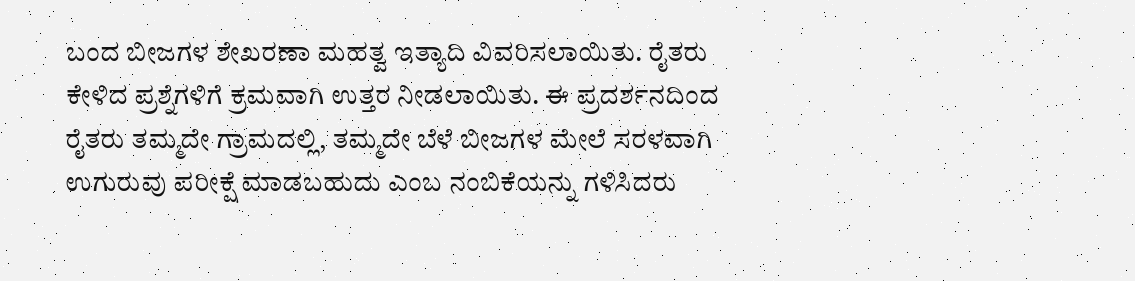ಬಂದ ಬೀಜಗಳ ಶೇಖರಣಾ ಮಹತ್ವ ಇತ್ಯಾದಿ ವಿವರಿಸಲಾಯಿತು. ರೈತರು ಕೇಳಿದ ಪ್ರಶ್ನೆಗಳಿಗೆ ಕ್ರಮವಾಗಿ ಉತ್ತರ ನೀಡಲಾಯಿತು. ಈ ಪ್ರದರ್ಶನದಿಂದ ರೈತರು ತಮ್ಮದೇ ಗ್ರಾಮದಲ್ಲಿ, ತಮ್ಮದೇ ಬೆಳೆ ಬೀಜಗಳ ಮೇಲೆ ಸರಳವಾಗಿ ಉಗುರುವು ಪರೀಕ್ಷೆ ಮಾಡಬಹುದು ಎಂಬ ನಂಬಿಕೆಯನ್ನು ಗಳಿಸಿದರು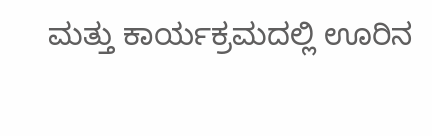ಮತ್ತು ಕಾರ್ಯಕ್ರಮದಲ್ಲಿ ಊರಿನ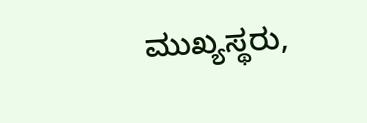ಮುಖ್ಯಸ್ಥರು,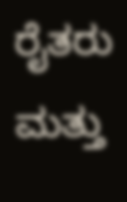ರೈತರು ಮತ್ತು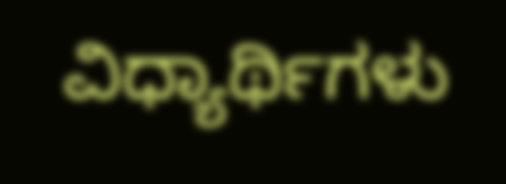ವಿಧ್ಯಾರ್ಥಿಗಳು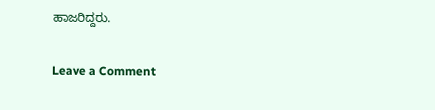ಹಾಜರಿದ್ದರು.

Leave a Comment